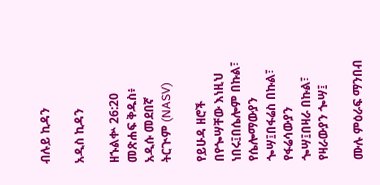ብሉይ ኪዳን

አዲስ ኪዳን

ዘኁልቍ 26:20 መጽሐፍ ቅዱስ፥ አዲሱ መደበኛ ትርጒም (NASV)

የይሁዳ ዘሮች በየጐሣቸው እነዚህ ነበሩ፤በሴሎም በኩል፣ የሴሎማውያን ጐሣ፤በፋሬስ በኩል፣ የፋሬሳውያን ጐሣ፤በዛራ በኩል፣ የዛራውያን ጐሣ፤

ሙሉ ምዕራፍ ማንበብ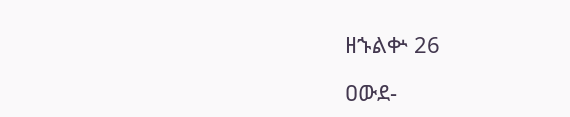ዘኁልቍ 26

ዐውደ-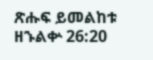ጽሑፍ ይመልከቱ ዘኁልቍ 26:20